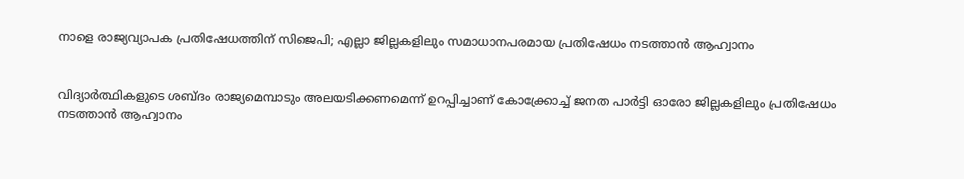നാളെ രാജ്യവ്യാപക പ്രതിഷേധത്തിന് സിജെപി; എല്ലാ ജില്ലകളിലും സമാധാനപരമായ പ്രതിഷേധം നടത്താന്‍ ആഹ്വാനം


വിദ്യാര്‍ത്ഥികളുടെ ശബ്ദം രാജ്യമെമ്പാടും അലയടിക്കണമെന്ന് ഉറപ്പിച്ചാണ് കോക്ക്രോച്ച് ജനത പാര്‍ട്ടി ഓരോ ജില്ലകളിലും പ്രതിഷേധം നടത്താന്‍ ആഹ്വാനം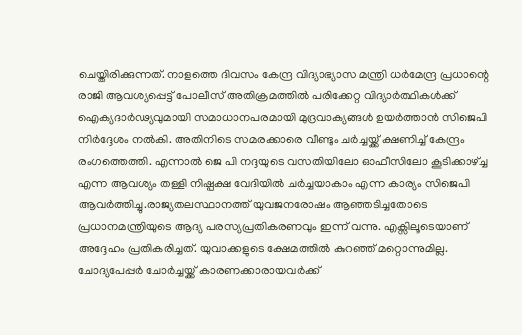ചെയ്തിരിക്കുന്നത്. നാളത്തെ ദിവസം കേന്ദ്ര വിദ്യാഭ്യാസ മന്ത്രി ധര്‍മേന്ദ്ര പ്രധാന്റെ രാജി ആവശ്യപ്പെട്ട് പോലീസ് അതിക്രമത്തില്‍ പരിക്കേറ്റ വിദ്യാര്‍ത്ഥികള്‍ക്ക് ഐക്യദാര്‍ഢ്യവുമായി സമാധാനപരമായി മുദ്രവാക്യങ്ങള്‍ ഉയര്‍ത്താന്‍ സിജെപി നിര്‍ദ്ദേശം നല്‍കി. അതിനിടെ സമരക്കാരെ വീണ്ടും ചര്‍ച്ചയ്ക്ക് ക്ഷണിച്ച് കേന്ദ്രം രംഗത്തെത്തി. എന്നാല്‍ ജെ പി നദ്ദയുടെ വസതിയിലോ ഓഫീസിലോ കൂടിക്കാഴ്ച്ച എന്ന ആവശ്യം തള്ളി നിഷ്പക്ഷ വേദിയില്‍ ചര്‍ച്ചയാകാം എന്ന കാര്യം സിജെപി ആവര്‍ത്തിച്ചു.രാജ്യതലസ്ഥാനത്ത് യുവജനരോഷം ആഞ്ഞടിച്ചതോടെ പ്രധാനമന്ത്രിയുടെ ആദ്യ പരസ്യപ്രതികരണവും ഇന്ന് വന്നു. എക്സിലൂടെയാണ് അദ്ദേഹം പ്രതികരിച്ചത്. യുവാക്കളുടെ ക്ഷേമത്തില്‍ കുറഞ്ഞ് മറ്റൊന്നുമില്ല. ചോദ്യപേപ്പര്‍ ചോര്‍ച്ചയ്ക്ക് കാരണക്കാരായവര്‍ക്ക്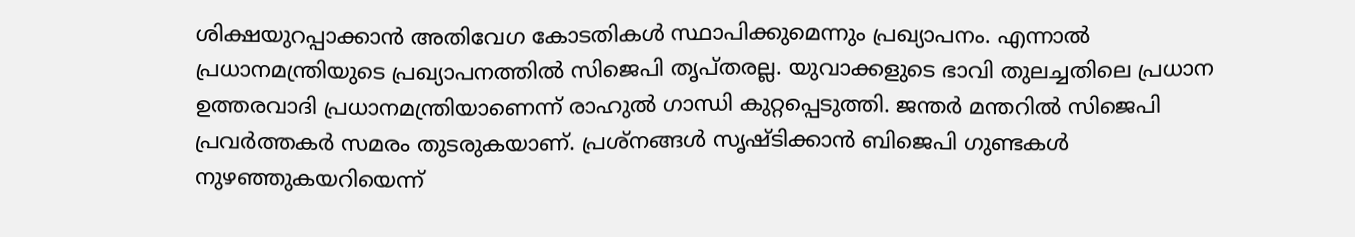ശിക്ഷയുറപ്പാക്കാന്‍ അതിവേഗ കോടതികള്‍ സ്ഥാപിക്കുമെന്നും പ്രഖ്യാപനം. എന്നാല്‍ പ്രധാനമന്ത്രിയുടെ പ്രഖ്യാപനത്തില്‍ സിജെപി തൃപ്തരല്ല. യുവാക്കളുടെ ഭാവി തുലച്ചതിലെ പ്രധാന ഉത്തരവാദി പ്രധാനമന്ത്രിയാണെന്ന് രാഹുല്‍ ഗാന്ധി കുറ്റപ്പെടുത്തി. ജന്തര്‍ മന്തറില്‍ സിജെപി പ്രവര്‍ത്തകര്‍ സമരം തുടരുകയാണ്. പ്രശ്‌നങ്ങള്‍ സൃഷ്ടിക്കാന്‍ ബിജെപി ഗുണ്ടകള്‍ നുഴഞ്ഞുകയറിയെന്ന്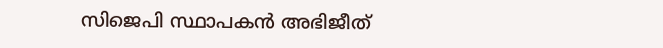സിജെപി സ്ഥാപകന്‍ അഭിജീത്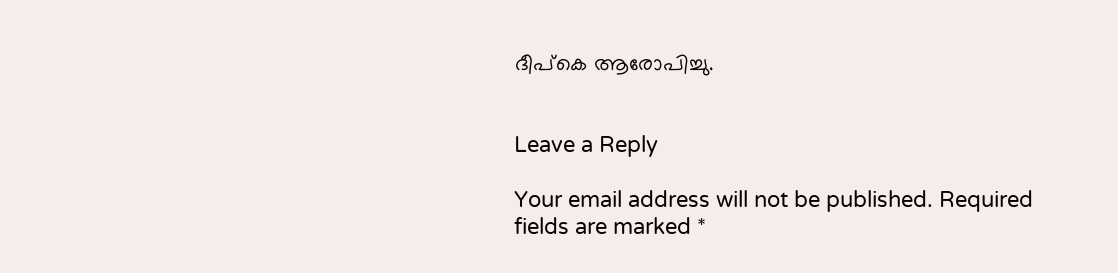ദീപ്‌കെ ആരോപിച്ചു.


Leave a Reply

Your email address will not be published. Required fields are marked *